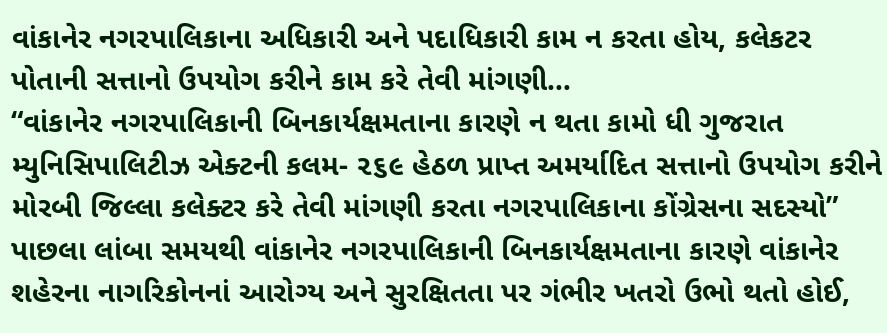વાંકાનેર નગરપાલિકાના અધિકારી અને પદાધિકારી કામ ન કરતા હોય, કલેકટર પોતાની સત્તાનો ઉપયોગ કરીને કામ કરે તેવી માંગણી…
“વાંકાનેર નગરપાલિકાની બિનકાર્યક્ષમતાના કારણે ન થતા કામો ધી ગુજરાત મ્યુનિસિપાલિટીઝ એક્ટની કલમ- ૨૬૯ હેઠળ પ્રાપ્ત અમર્યાદિત સત્તાનો ઉપયોગ કરીને મોરબી જિલ્લા કલેક્ટર કરે તેવી માંગણી કરતા નગરપાલિકાના કોંગ્રેસના સદસ્યો”
પાછલા લાંબા સમયથી વાંકાનેર નગરપાલિકાની બિનકાર્યક્ષમતાના કારણે વાંકાનેર શહેરના નાગરિકોનનાં આરોગ્ય અને સુરક્ષિતતા પર ગંભીર ખતરો ઉભો થતો હોઈ,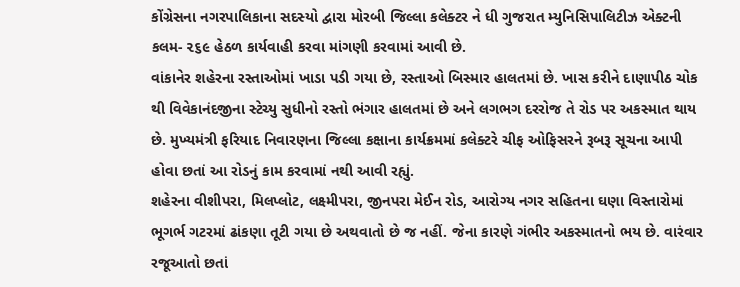કોંગ્રેસના નગરપાલિકાના સદસ્યો દ્વારા મોરબી જિલ્લા કલેક્ટર ને ધી ગુજરાત મ્યુનિસિપાલિટીઝ એક્ટની કલમ- ૨૬૯ હેઠળ કાર્યવાહી કરવા માંગણી કરવામાં આવી છે.
વાંકાનેર શહેરના રસ્તાઓમાં ખાડા પડી ગયા છે, રસ્તાઓ બિસ્માર હાલતમાં છે. ખાસ કરીને દાણાપીઠ ચોક થી વિવેકાનંદજીના સ્ટેચ્યુ સુધીનો રસ્તો ભંગાર હાલતમાં છે અને લગભગ દરરોજ તે રોડ પર અકસ્માત થાય છે. મુખ્યમંત્રી ફરિયાદ નિવારણના જિલ્લા કક્ષાના કાર્યક્રમમાં કલેક્ટરે ચીફ ઓફિસરને રૂબરૂ સૂચના આપી હોવા છતાં આ રોડનું કામ કરવામાં નથી આવી રહ્યું.
શહેરના વીશીપરા, મિલપ્લોટ, લક્ષ્મીપરા, જીનપરા મેઈન રોડ, આરોગ્ય નગર સહિતના ઘણા વિસ્તારોમાં ભૂગર્ભ ગટરમાં ઢાંકણા તૂટી ગયા છે અથવાતો છે જ નહીં. જેના કારણે ગંભીર અકસ્માતનો ભય છે. વારંવાર રજૂઆતો છતાં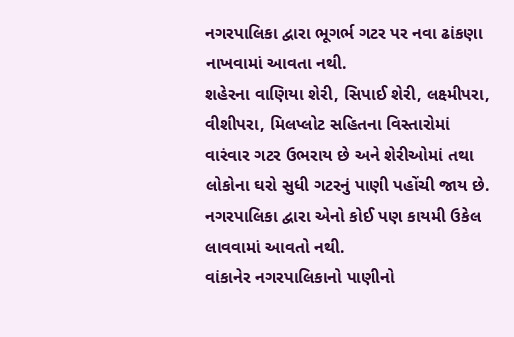નગરપાલિકા દ્વારા ભૂગર્ભ ગટર પર નવા ઢાંકણા નાખવામાં આવતા નથી.
શહેરના વાણિયા શેરી, સિપાઈ શેરી, લક્ષ્મીપરા, વીશીપરા, મિલપ્લોટ સહિતના વિસ્તારોમાં વારંવાર ગટર ઉભરાય છે અને શેરીઓમાં તથા લોકોના ઘરો સુધી ગટરનું પાણી પહોંચી જાય છે. નગરપાલિકા દ્વારા એનો કોઈ પણ કાયમી ઉકેલ લાવવામાં આવતો નથી.
વાંકાનેર નગરપાલિકાનો પાણીનો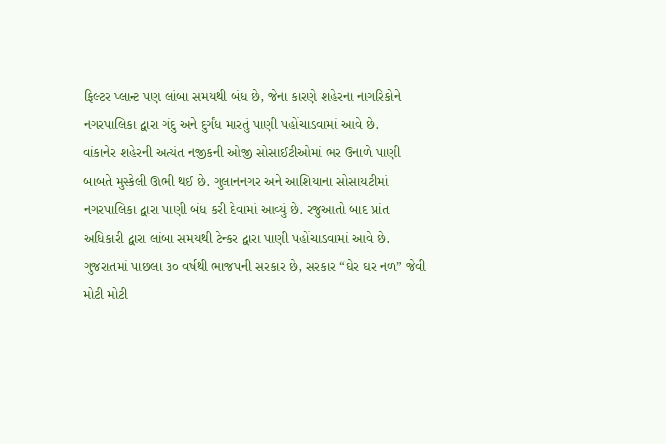ફિલ્ટર પ્લાન્ટ પણ લાંબા સમયથી બંધ છે, જેના કારણે શહેરના નાગરિકોને નગરપાલિકા દ્વારા ગંદુ અને દુર્ગંધ મારતું પાણી પહોંચાડવામાં આવે છે.
વાંકાનેર શહેરની અત્યંત નજીકની ઓજી સોસાઈટીઓમાં ભર ઉનાળે પાણી બાબતે મુસ્કેલી ઊભી થઈ છે. ગુલાનનગર અને આશિયાના સોસાયટીમાં નગરપાલિકા દ્વારા પાણી બંધ કરી દેવામાં આવ્યું છે. રજુઆતો બાદ પ્રાંત અધિકારી દ્વારા લાંબા સમયથી ટેન્કર દ્વારા પાણી પહોંચાડવામાં આવે છે. ગુજરાતમાં પાછલા ૩૦ વર્ષથી ભાજપની સરકાર છે, સરકાર “ઘેર ઘર નળ” જેવી મોટી મોટી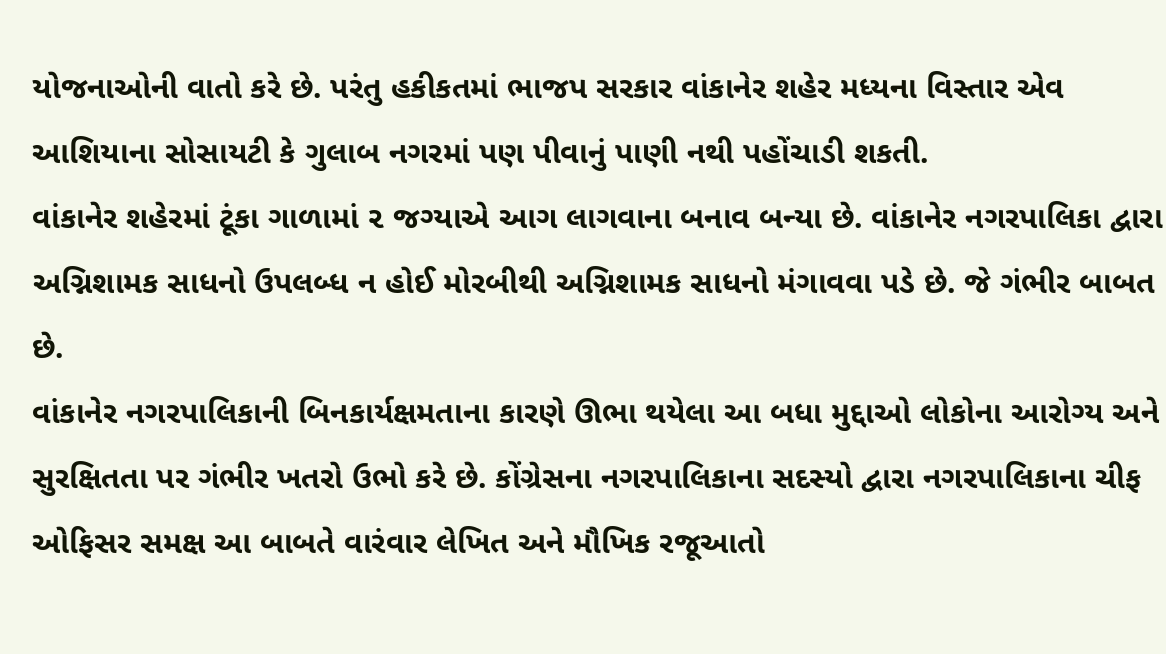યોજનાઓની વાતો કરે છે. પરંતુ હકીકતમાં ભાજપ સરકાર વાંકાનેર શહેર મધ્યના વિસ્તાર એવ આશિયાના સોસાયટી કે ગુલાબ નગરમાં પણ પીવાનું પાણી નથી પહોંચાડી શકતી.
વાંકાનેર શહેરમાં ટૂંકા ગાળામાં ૨ જગ્યાએ આગ લાગવાના બનાવ બન્યા છે. વાંકાનેર નગરપાલિકા દ્વારા અગ્નિશામક સાધનો ઉપલબ્ધ ન હોઈ મોરબીથી અગ્નિશામક સાધનો મંગાવવા પડે છે. જે ગંભીર બાબત છે.
વાંકાનેર નગરપાલિકાની બિનકાર્યક્ષમતાના કારણે ઊભા થયેલા આ બધા મુદ્દાઓ લોકોના આરોગ્ય અને સુરક્ષિતતા પર ગંભીર ખતરો ઉભો કરે છે. કોંગ્રેસના નગરપાલિકાના સદસ્યો દ્વારા નગરપાલિકાના ચીફ ઓફિસર સમક્ષ આ બાબતે વારંવાર લેખિત અને મૌખિક રજૂઆતો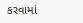કરવામાં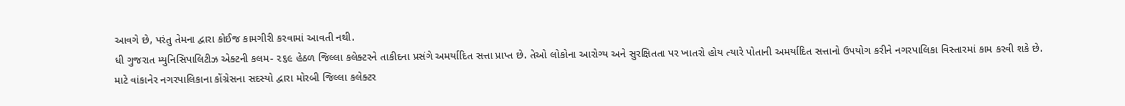આવગે છે, પરંતુ તેમના દ્વારા કોઈજ કામગીરી કરવામાં આવતી નથી.
ધી ગુજરાત મ્યુનિસિપાલિટીઝ એક્ટની કલમ- ૨૬૯ હેઠળ જિલ્લા કલેક્ટરને તાકીદના પ્રસંગે અમર્યાદિત સત્તા પ્રાપ્ત છે. તેઓ લોકોના આરોગ્ય અને સુરક્ષિતતા પર ખાતરો હોય ત્યારે પોતાની અમર્યાદિત સત્તાનો ઉપયોગ કરીને નગરપાલિકા વિસ્તારમાં કામ કરવી શકે છે.
માટે વાંકાનેર નગરપાલિકાના કોંગ્રેસના સદસ્યો દ્વારા મોરબી જિલ્લા કલેક્ટર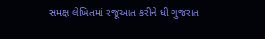સમક્ષ લેખિતમાં રજૂઆત કરીને ધી ગુજરાત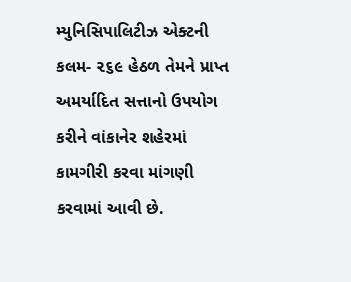મ્યુનિસિપાલિટીઝ એક્ટની કલમ- ૨૬૯ હેઠળ તેમને પ્રાપ્ત અમર્યાદિત સત્તાનો ઉપયોગ કરીને વાંકાનેર શહેરમાં કામગીરી કરવા માંગણી કરવામાં આવી છે.